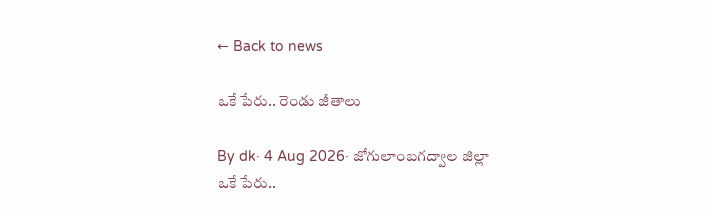← Back to news

ఒకే పేరు.. రెండు జీతాలు

By dk· 4 Aug 2026· జోగులాంబగద్వాల జిల్లా
ఒకే పేరు..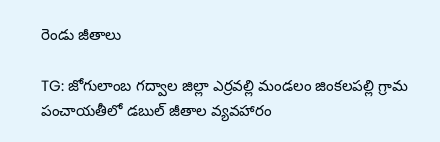రెండు జీతాలు

TG: జోగులాంబ గద్వాల జిల్లా ఎర్రవల్లి మండలం జింకలపల్లి గ్రామ పంచాయతీలో డబుల్ జీతాల వ్యవహారం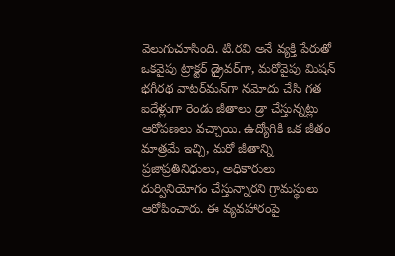వెలుగుచూసింది. టి.రవి అనే వ్యక్తి పేరుతో ఒకవైపు ట్రాక్టర్ డ్రైవర్‌గా, మరోవైపు మిషన్ భగీరథ వాటర్‌మన్‌గా నమోదు చేసి గత ఐదేళ్లుగా రెండు జీతాలు డ్రా చేస్తున్నట్లు ఆరోపణలు వచ్చాయి. ఉద్యోగికి ఒక జీతం మాత్రమే ఇచ్చి, మరో జీతాన్ని ప్రజాప్రతినిధులు, అధికారులు దుర్వినియోగం చేస్తున్నారని గ్రామస్థులు ఆరోపించారు. ఈ వ్యవహారంపై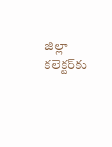జిల్లా కలెక్టర్‌కు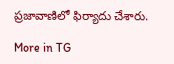ప్రజావాణిలో ఫిర్యాదు చేశారు.

More in TG